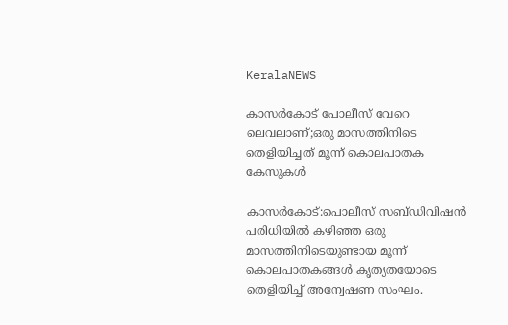KeralaNEWS

കാസർകോട് പോലീസ് വേറെ ലെവലാണ്;ഒരു മാസത്തിനിടെ തെളിയിച്ചത് മൂന്ന് കൊലപാതക ‍ കേസുകൾ

കാസർകോട്:പൊലീസ് സബ്ഡിവിഷൻ പരിധിയില്‍ കഴിഞ്ഞ ഒരു മാസത്തിനിടെയുണ്ടായ മൂന്ന് കൊലപാതകങ്ങള്‍ കൃത്യതയോടെ തെളിയിച്ച്‌ അന്വേഷണ സംഘം.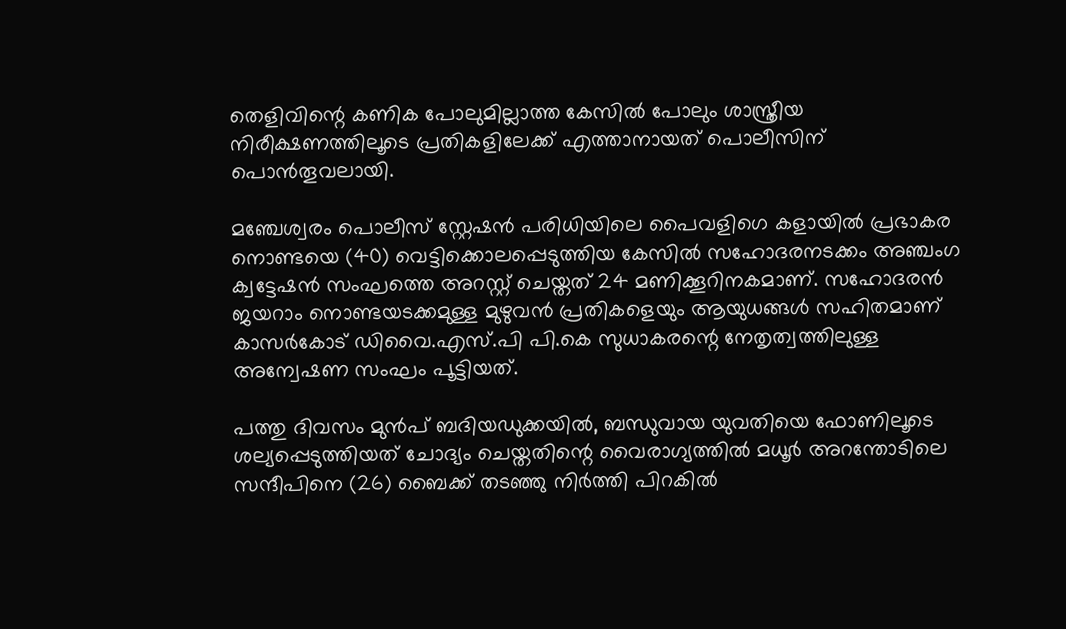തെളിവിന്റെ കണിക പോലുമില്ലാത്ത കേസില്‍ പോലും ശാസ്ത്രീയ നിരീക്ഷണത്തിലൂടെ പ്രതികളിലേക്ക് എത്താനായത് പൊലീസിന് പൊൻതൂവലായി.

മഞ്ചേശ്വരം പൊലീസ് സ്റ്റേഷൻ പരിധിയിലെ പൈവളിഗെ കളായില്‍ പ്രഭാകര നൊണ്ടയെ (40) വെട്ടിക്കൊലപ്പെടുത്തിയ കേസില്‍ സഹോദരനടക്കം അഞ്ചംഗ ക്വട്ടേഷൻ സംഘത്തെ അറസ്റ്റ് ചെയ്തത് 24 മണിക്കൂറിനകമാണ്. സഹോദരൻ ജയറാം നൊണ്ടയടക്കമുള്ള മുഴുവൻ പ്രതികളെയും ആയുധങ്ങള്‍ സഹിതമാണ് കാസര്‍കോട് ഡിവൈ.എസ്.പി പി.കെ സുധാകരന്റെ നേതൃത്വത്തിലുള്ള അന്വേഷണ സംഘം പൂട്ടിയത്.

പത്തു ദിവസം മുൻപ് ബദിയഡുക്കയില്‍, ബന്ധുവായ യുവതിയെ ഫോണിലൂടെ ശല്യപ്പെടുത്തിയത് ചോദ്യം ചെയ്തതിന്റെ വൈരാഗ്യത്തില്‍ മധൂര്‍ അറന്തോടിലെ സന്ദീപിനെ (26) ബൈക്ക് തടഞ്ഞു നിര്‍ത്തി പിറകില്‍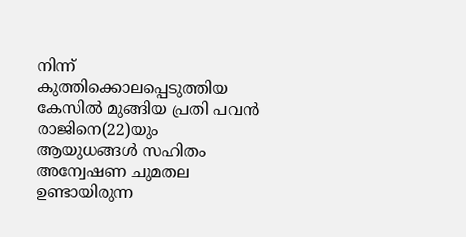നിന്ന് കുത്തിക്കൊലപ്പെടുത്തിയ കേസില്‍ മുങ്ങിയ പ്രതി പവൻ രാജിനെ(22)യും ആയുധങ്ങള്‍ സഹിതം അന്വേഷണ ചുമതല ഉണ്ടായിരുന്ന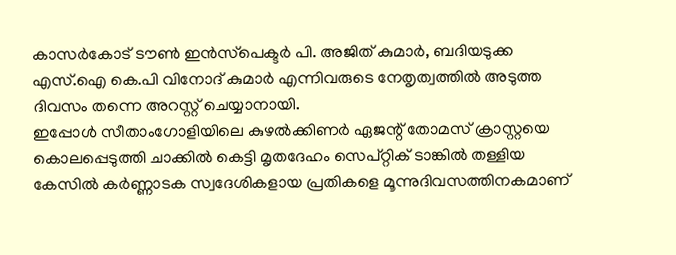കാസര്‍കോട് ടൗണ്‍ ഇൻസ്‌പെക്ടര്‍ പി. അജിത് കുമാര്‍, ബദിയടുക്ക എസ്.ഐ കെ.പി വിനോദ് കുമാര്‍ എന്നിവരുടെ നേതൃത്വത്തില്‍ അടുത്ത ദിവസം തന്നെ അറസ്റ്റ് ചെയ്യാനായി.
ഇപ്പോള്‍ സീതാംഗോളിയിലെ കുഴല്‍ക്കിണര്‍ ഏജന്റ് തോമസ് ക്രാസ്റ്റയെ കൊലപ്പെടുത്തി ചാക്കില്‍ കെട്ടി മൃതദേഹം സെപ്റ്റിക് ടാങ്കില്‍ തള്ളിയ കേസില്‍ കര്‍ണ്ണാടക സ്വദേശികളായ പ്രതികളെ മൂന്നുദിവസത്തിനകമാണ്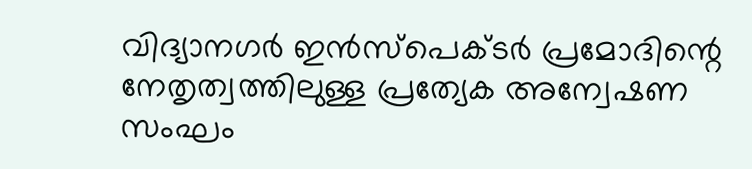വിദ്യാനഗര്‍ ഇൻസ്‌പെക്ടര്‍ പ്രമോദിന്റെ നേതൃത്വത്തിലുള്ള പ്രത്യേക അന്വേഷണ സംഘം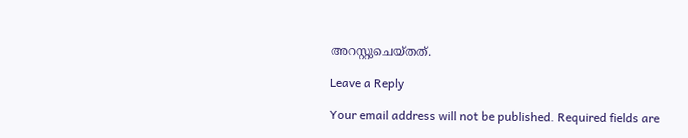അറസ്റ്റുചെയ്തത്.

Leave a Reply

Your email address will not be published. Required fields are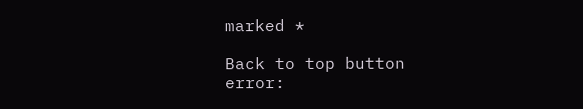marked *

Back to top button
error: